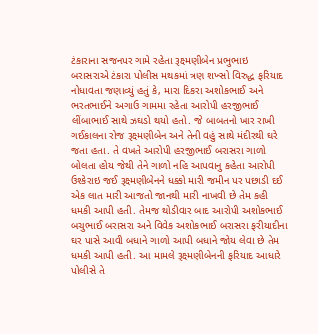ટંકારાના સજનપર ગામે રહેતા રૂક્ષ્મણીબેન પ્રભુભાઇ બરાસરાએ ટંકારા પોલીસ મથકમાં ત્રણ શખ્સો વિરુદ્ધ ફરિયાદ નોધાવતા જણાવ્યું હતું કે, મારા દિકરા અશોકભાઈ અને ભરતભાઈને અગાઉ ગામમા રહેતા આરોપી હરજીભાઈ લીંબાભાઈ સાથે ઝઘડો થયો હતો. જે બાબતનો ખાર રાખી ગઈકાલના રોજ રૂક્ષ્મણીબેન અને તેની વહું સાથે મંદીરથી ઘરે જતા હતા. તે વખતે આરોપી હરજીભાઈ બરાસરા ગાળો બોલતા હોય જેથી તેને ગાળો નહિ આપવાનુ કહેતા આરોપી ઉશ્કેરાઇ જઈ રૂક્ષ્મણીબેનને ધક્કો મારી જમીન પર પછાડી દઈ એક લાત મારી આજતો જાનથી મારી નાખવી છે તેમ કહી ધમકી આપી હતી. તેમજ થોડીવાર બાદ આરોપી અશોકભાઈ બચુભાઈ બરાસરા અને વિવેક અશોકભાઈ બરાસરા ફરીયાદીના ઘર પાસે આવી બધાને ગાળો આપી બધાને જોય લેવા છે તેમ ધમકી આપી હતી. આ મામલે રૂક્ષ્મણીબેનની ફરિયાદ આધારે પોલીસે તે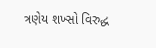ત્રણેય શખ્સો વિરુદ્ધ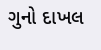ગુનો દાખલ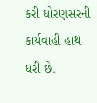કરી ધોરણસરની કાર્યવાહી હાથ ધરી છે.